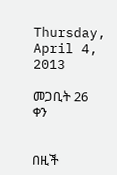Thursday, April 4, 2013

መጋቢት 26 ቀን


በዚች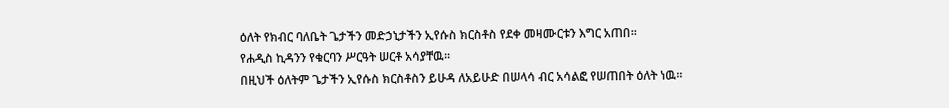ዕለት የክብር ባለቤት ጌታችን መድኃኒታችን ኢየሱስ ክርስቶስ የደቀ መዛሙርቱን እግር አጠበ፡፡
የሐዲስ ኪዳንን የቁርባን ሥርዓት ሠርቶ አሳያቸዉ፡፡
በዚህች ዕለትም ጌታችን ኢየሱስ ክርስቶስን ይሁዳ ለአይሁድ በሠላሳ ብር አሳልፎ የሠጠበት ዕለት ነዉ፡፡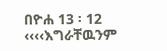በዮሐ 13 ፡ 12 ‹‹‹‹እግራቸዉንም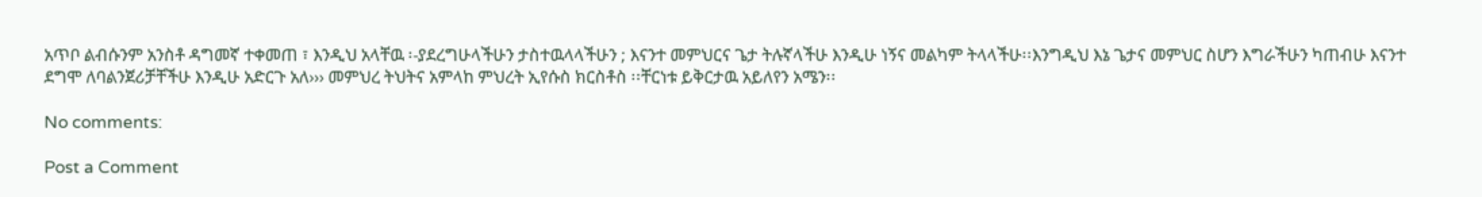አጥቦ ልብሱንም አንስቶ ዳግመኛ ተቀመጠ ፣ እንዲህ አላቸዉ ፡-ያደረግሁላችሁን ታስተዉላላችሁን ; እናንተ መምህርና ጌታ ትሉኛላችሁ እንዲሁ ነኝና መልካም ትላላችሁ፡፡እንግዲህ እኔ ጌታና መምህር ስሆን እግራችሁን ካጠብሁ እናንተ ደግሞ ለባልንጀሪቻቸችሁ እንዲሁ አድርጉ አለ››› መምህረ ትህትና አምላከ ምህረት ኢየሱስ ክርስቶስ ፡፡ቸርነቱ ይቅርታዉ አይለየን አሜን፡፡

No comments:

Post a Comment